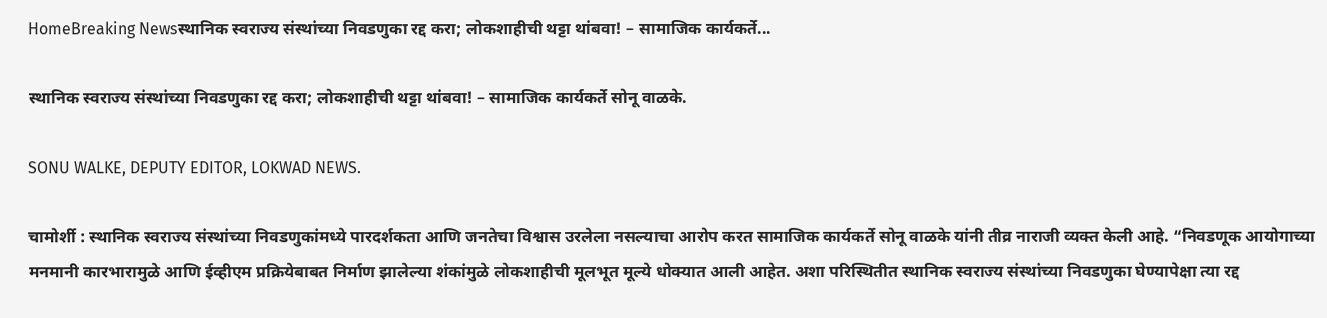HomeBreaking Newsस्थानिक स्वराज्य संस्थांच्या निवडणुका रद्द करा; लोकशाहीची थट्टा थांबवा! – सामाजिक कार्यकर्ते...

स्थानिक स्वराज्य संस्थांच्या निवडणुका रद्द करा; लोकशाहीची थट्टा थांबवा! – सामाजिक कार्यकर्ते सोनू वाळके.

SONU WALKE, DEPUTY EDITOR, LOKWAD NEWS.

चामोर्शी : स्थानिक स्वराज्य संस्थांच्या निवडणुकांमध्ये पारदर्शकता आणि जनतेचा विश्वास उरलेला नसल्याचा आरोप करत सामाजिक कार्यकर्ते सोनू वाळके यांनी तीव्र नाराजी व्यक्त केली आहे. “निवडणूक आयोगाच्या मनमानी कारभारामुळे आणि ईव्हीएम प्रक्रियेबाबत निर्माण झालेल्या शंकांमुळे लोकशाहीची मूलभूत मूल्ये धोक्यात आली आहेत. अशा परिस्थितीत स्थानिक स्वराज्य संस्थांच्या निवडणुका घेण्यापेक्षा त्या रद्द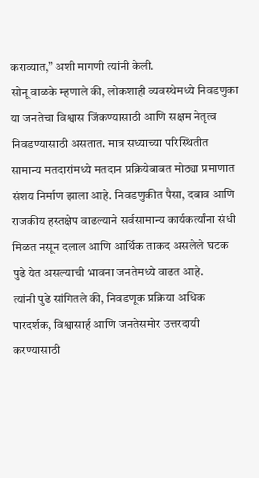कराव्यात,” अशी मागणी त्यांनी केली.
सोनू वाळके म्हणाले की, लोकशाही व्यवस्थेमध्ये निवडणुका या जनतेचा विश्वास जिंकण्यासाठी आणि सक्षम नेतृत्व निवडण्यासाठी असतात. मात्र सध्याच्या परिस्थितीत सामान्य मतदारांमध्ये मतदान प्रक्रियेबाबत मोठ्या प्रमाणात संशय निर्माण झाला आहे. निवडणुकीत पैसा, दबाव आणि राजकीय हस्तक्षेप वाढल्याने सर्वसामान्य कार्यकर्त्यांना संधी मिळत नसून दलाल आणि आर्थिक ताकद असलेले घटक पुढे येत असल्याची भावना जनतेमध्ये वाढत आहे.
त्यांनी पुढे सांगितले की, निवडणूक प्रक्रिया अधिक पारदर्शक, विश्वासार्ह आणि जनतेसमोर उत्तरदायी करण्यासाठी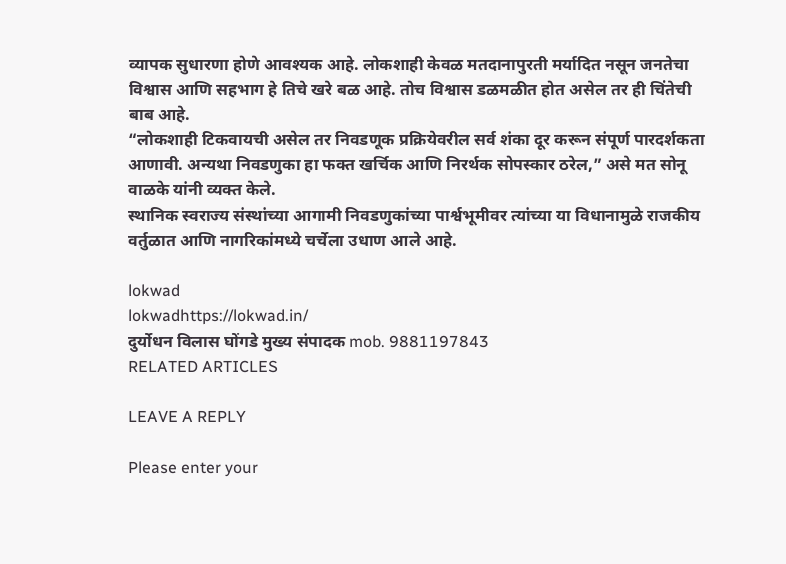व्यापक सुधारणा होणे आवश्यक आहे. लोकशाही केवळ मतदानापुरती मर्यादित नसून जनतेचा विश्वास आणि सहभाग हे तिचे खरे बळ आहे. तोच विश्वास डळमळीत होत असेल तर ही चिंतेची बाब आहे.
“लोकशाही टिकवायची असेल तर निवडणूक प्रक्रियेवरील सर्व शंका दूर करून संपूर्ण पारदर्शकता आणावी. अन्यथा निवडणुका हा फक्त खर्चिक आणि निरर्थक सोपस्कार ठरेल,” असे मत सोनू वाळके यांनी व्यक्त केले.
स्थानिक स्वराज्य संस्थांच्या आगामी निवडणुकांच्या पार्श्वभूमीवर त्यांच्या या विधानामुळे राजकीय वर्तुळात आणि नागरिकांमध्ये चर्चेला उधाण आले आहे.

lokwad
lokwadhttps://lokwad.in/
दुर्योधन विलास घोंगडे मुख्य संपादक mob. 9881197843
RELATED ARTICLES

LEAVE A REPLY

Please enter your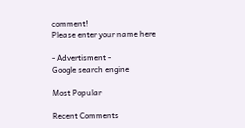comment!
Please enter your name here

- Advertisment -
Google search engine

Most Popular

Recent Comments